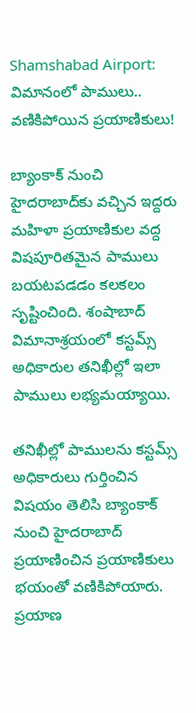Shamshabad Airport: విమానంలో పాములు.. వణికిపోయిన ప్రయాణికులు!

బ్యాంకాక్ నుంచి హైద‌రాబాద్‌కు వ‌చ్చిన ఇద్ద‌రు మ‌హిళా ప్ర‌యాణికుల వ‌ద్ద విష‌పూరిత‌మైన పాములు బ‌య‌ట‌ప‌డ‌డం క‌ల‌క‌లం సృష్టించింది. శంషాబాద్‌ విమానాశ్రయంలో కస్టమ్స్ అధికారుల‌ తనిఖీల్లో ఇలా పాములు లభ్యమయ్యాయి.

త‌నిఖీల్లో పాములను కస్టమ్స్‌ అధికారులు గుర్తించిన‌ విషయం తెలిసి బ్యాంకాక్‌ నుంచి హైదరాబాద్‌ ప్రయాణించిన ప్రయాణికులు భయంతో వణికిపోయారు. ప్రయాణ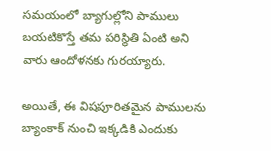సమయంలో బ్యాగుల్లోని పాములు బయటికొస్తే తమ పరిస్థితి ఏంటి అని వారు ఆందోళ‌న‌కు గురయ్యారు.

అయితే, ఈ విషపూరితమైన పాములను బ్యాంకాక్‌ నుంచి ఇక్కడికి ఎందుకు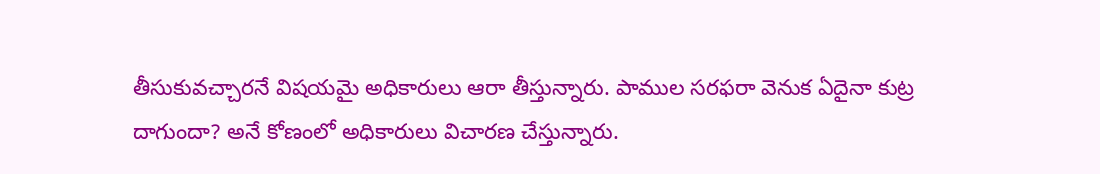తీసుకువ‌చ్చార‌నే విష‌య‌మై అధికారులు ఆరా తీస్తున్నారు. పాముల సరఫరా వెనుక ఏదైనా కుట్ర దాగుందా? అనే కోణంలో అధికారులు విచారణ చేస్తున్నారు.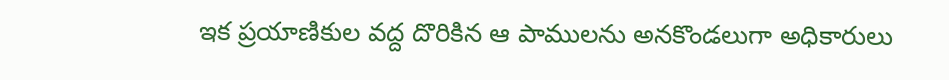ఇక ప్ర‌యాణికుల వ‌ద్ద దొరికిన ఆ పాముల‌ను అనకొండలుగా అధికారులు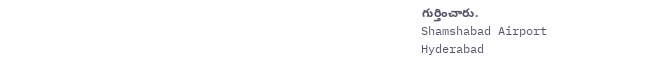గుర్తించారు.
Shamshabad Airport
Hyderabad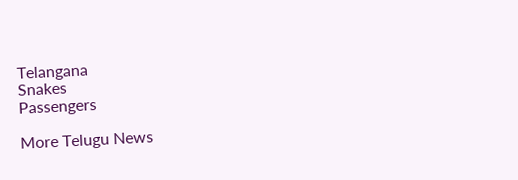Telangana
Snakes
Passengers

More Telugu News